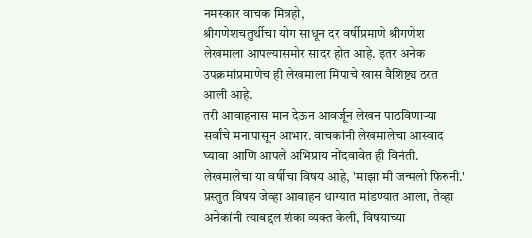नमस्कार वाचक मित्रहो,
श्रीगणेशचतुर्थीचा योग साधून दर वर्षीप्रमाणे श्रीगणेश लेखमाला आपल्यासमोर सादर होत आहे. इतर अनेक उपक्रमांप्रमाणेच ही लेखमाला मिपाचे खास वैशिष्ट्य ठरत आली आहे.
तरी आवाहनास मान देऊन आवर्जून लेखन पाठविणाऱ्या सर्वांचे मनापासून आभार. वाचकांनी लेखमालेचा आस्वाद घ्यावा आणि आपले अभिप्राय नोंदवावेत ही विनंती.
लेखमालेचा या वर्षीचा विषय आहे, 'माझा मी जन्मलो फिरुनी.'
प्रस्तुत विषय जेव्हा आवाहन धाग्यात मांडण्यात आला, तेव्हा अनेकांनी त्याबद्दल शंका व्यक्त केली, विषयाच्या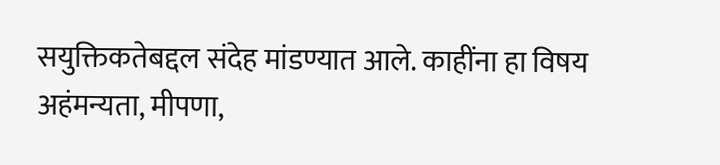सयुक्तिकतेबद्दल संदेह मांडण्यात आले. काहींना हा विषय अहंमन्यता, मीपणा,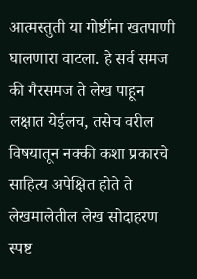आत्मस्तुती या गोष्टींना खतपाणी घालणारा वाटला. हे सर्व समज की गैरसमज ते लेख पाहून लक्षात येईलच, तसेच वरील विषयातून नक्की कशा प्रकारचे साहित्य अपेक्षित होते ते लेखमालेतील लेख सोदाहरण स्पष्ट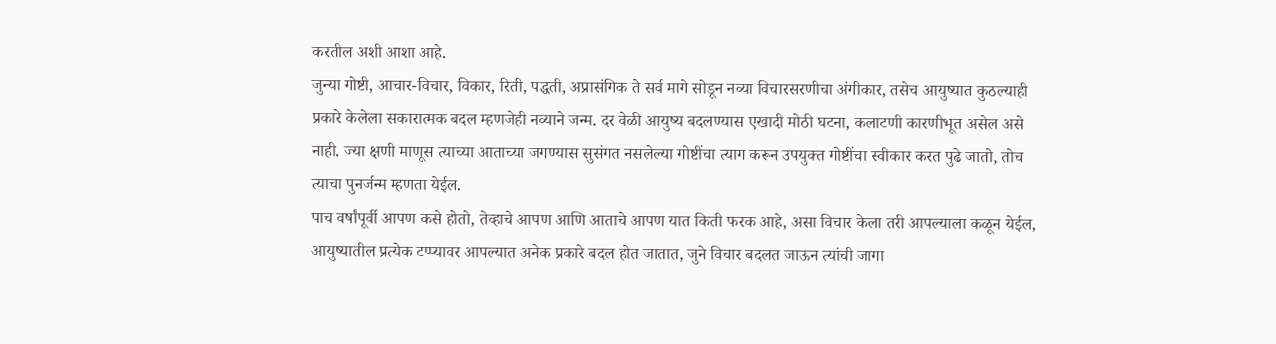करतील अशी आशा आहे.
जुन्या गोष्टी, आचार-विचार, विकार, रिती, पद्धती, अप्रासंगिक ते सर्व मागे सोडून नव्या विचारसरणीचा अंगीकार, तसेच आयुष्यात कुठल्याही प्रकारे केलेला सकारात्मक बदल म्हणजेही नव्याने जन्म. दर वेळी आयुष्य बदलण्यास एखादी मोठी घटना, कलाटणी कारणीभूत असेल असे नाही. ज्या क्षणी माणूस त्याच्या आताच्या जगण्यास सुसंगत नसलेल्या गोष्टींचा त्याग करून उपयुक्त गोष्टींचा स्वीकार करत पुढे जातो, तोच त्याचा पुनर्जन्म म्हणता येईल.
पाच वर्षांपूर्वी आपण कसे होतो, तेव्हाचे आपण आणि आताचे आपण यात किती फरक आहे, असा विचार केला तरी आपल्याला कळून येईल, आयुष्यातील प्रत्येक टप्प्यावर आपल्यात अनेक प्रकारे बदल होत जातात, जुने विचार बदलत जाऊन त्यांची जागा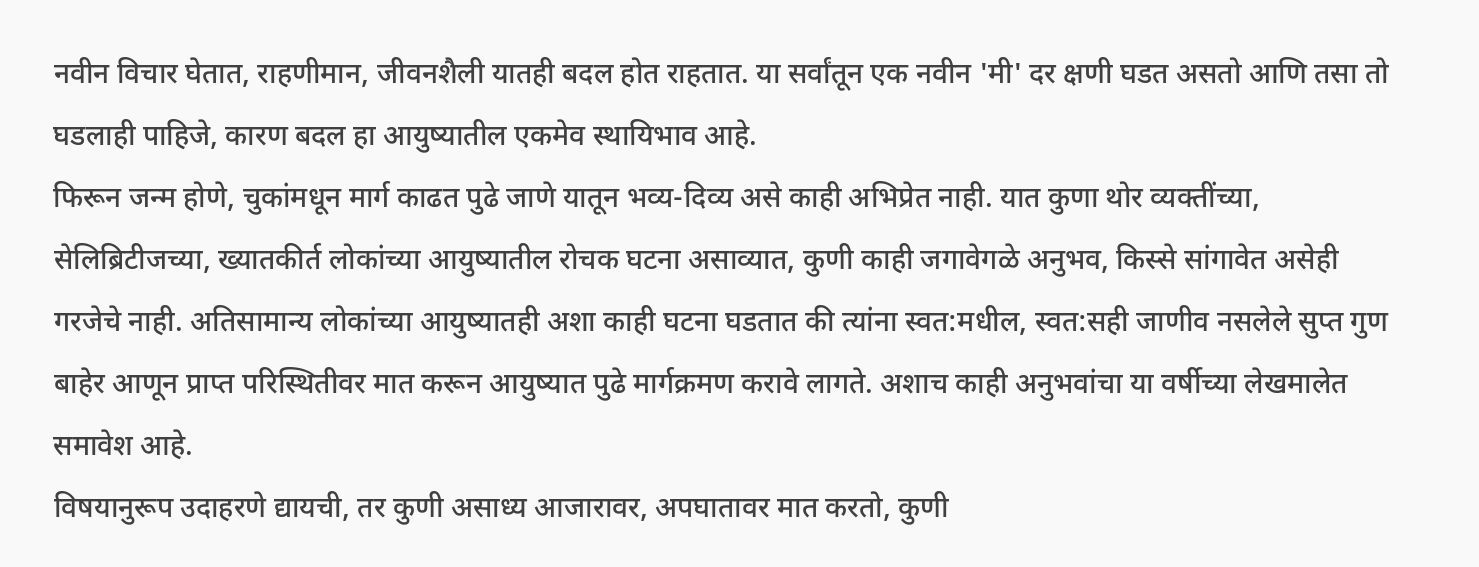नवीन विचार घेतात, राहणीमान, जीवनशैली यातही बदल होत राहतात. या सर्वांतून एक नवीन 'मी' दर क्षणी घडत असतो आणि तसा तो घडलाही पाहिजे, कारण बदल हा आयुष्यातील एकमेव स्थायिभाव आहे.
फिरून जन्म होणे, चुकांमधून मार्ग काढत पुढे जाणे यातून भव्य-दिव्य असे काही अभिप्रेत नाही. यात कुणा थोर व्यक्तींच्या, सेलिब्रिटीजच्या, ख्यातकीर्त लोकांच्या आयुष्यातील रोचक घटना असाव्यात, कुणी काही जगावेगळे अनुभव, किस्से सांगावेत असेही गरजेचे नाही. अतिसामान्य लोकांच्या आयुष्यातही अशा काही घटना घडतात की त्यांना स्वत:मधील, स्वत:सही जाणीव नसलेले सुप्त गुण बाहेर आणून प्राप्त परिस्थितीवर मात करून आयुष्यात पुढे मार्गक्रमण करावे लागते. अशाच काही अनुभवांचा या वर्षीच्या लेखमालेत समावेश आहे.
विषयानुरूप उदाहरणे द्यायची, तर कुणी असाध्य आजारावर, अपघातावर मात करतो, कुणी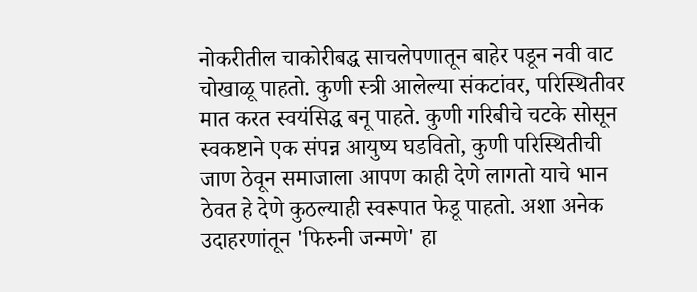नोकरीतील चाकोरीबद्ध साचलेपणातून बाहेर पडून नवी वाट चोखाळू पाहतो. कुणी स्त्री आलेल्या संकटांवर, परिस्थितीवर मात करत स्वयंसिद्ध बनू पाहते. कुणी गरिबीचे चटके सोसून स्वकष्टाने एक संपन्न आयुष्य घडवितो, कुणी परिस्थितीची जाण ठेवून समाजाला आपण काही देणे लागतो याचे भान ठेवत हे देणे कुठल्याही स्वरूपात फेडू पाहतो. अशा अनेक उदाहरणांतून 'फिरुनी जन्मणे' हा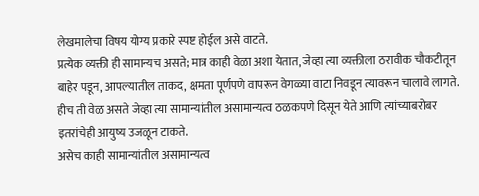लेखमालेचा विषय योग्य प्रकारे स्पष्ट होईल असे वाटते.
प्रत्येक व्यक्ती ही सामान्यच असते; मात्र काही वेळा अशा येतात, जेव्हा त्या व्यक्तीला ठरावीक चौकटीतून बाहेर पडून, आपल्यातील ताकद, क्षमता पूर्णपणे वापरून वेगळ्या वाटा निवडून त्यावरून चालावे लागते. हीच ती वेळ असते जेव्हा त्या सामान्यांतील असामान्यत्व ठळकपणे दिसून येते आणि त्यांच्याबरोबर इतरांचेही आयुष्य उजळून टाकते.
असेच काही सामान्यांतील असामान्यत्व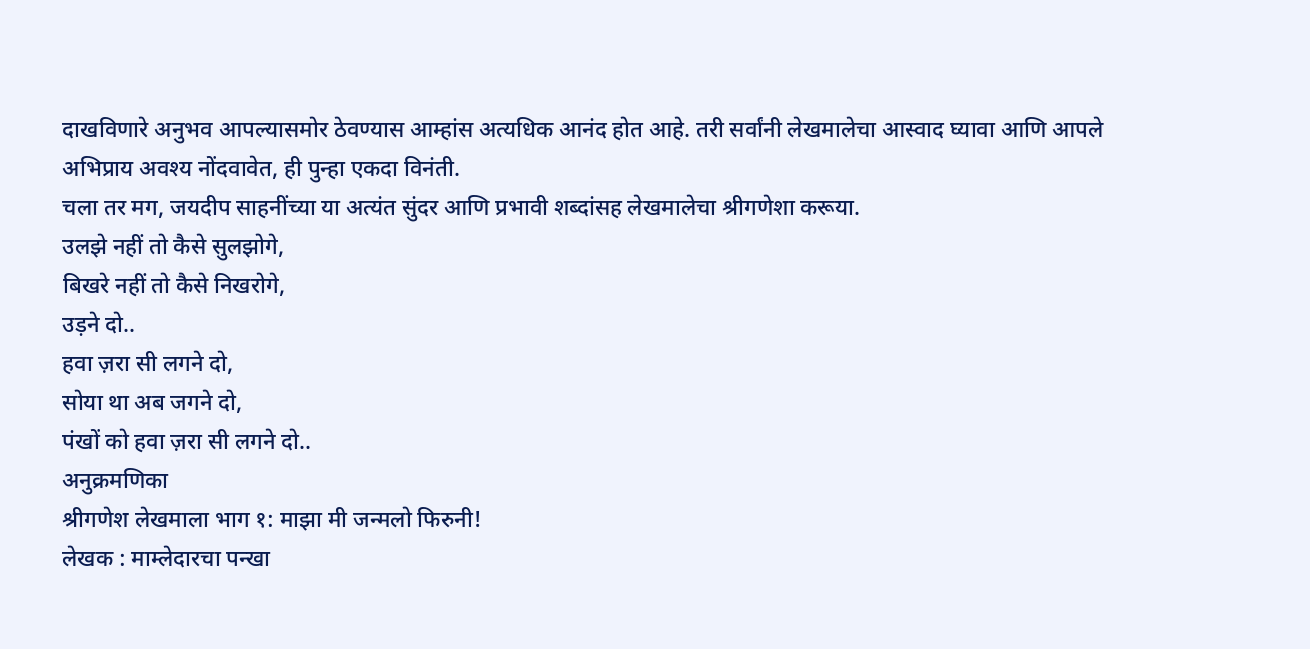दाखविणारे अनुभव आपल्यासमोर ठेवण्यास आम्हांस अत्यधिक आनंद होत आहे. तरी सर्वांनी लेखमालेचा आस्वाद घ्यावा आणि आपले अभिप्राय अवश्य नोंदवावेत, ही पुन्हा एकदा विनंती.
चला तर मग, जयदीप साहनींच्या या अत्यंत सुंदर आणि प्रभावी शब्दांसह लेखमालेचा श्रीगणेशा करूया.
उलझे नहीं तो कैसे सुलझोगे,
बिखरे नहीं तो कैसे निखरोगे,
उड़ने दो..
हवा ज़रा सी लगने दो,
सोया था अब जगने दो,
पंखों को हवा ज़रा सी लगने दो..
अनुक्रमणिका
श्रीगणेश लेखमाला भाग १: माझा मी जन्मलो फिरुनी!
लेखक : माम्लेदारचा पन्खा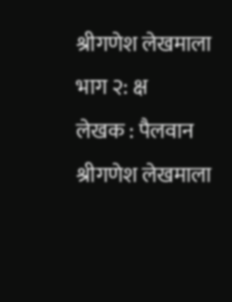श्रीगणेश लेखमाला भाग २: क्ष
लेखक : पैलवान
श्रीगणेश लेखमाला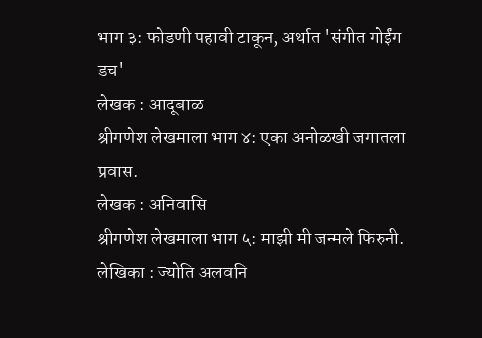भाग ३: फोडणी पहावी टाकून, अर्थात 'संगीत गोईंग डच'
लेखक : आदूबाळ
श्रीगणेश लेखमाला भाग ४: एका अनोळखी जगातला प्रवास.
लेखक : अनिवासि
श्रीगणेश लेखमाला भाग ५: माझी मी जन्मले फिरुनी.
लेखिका : ज्योति अलवनि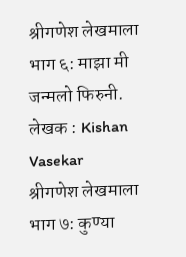श्रीगणेश लेखमाला भाग ६: माझा मी जन्मलो फिरुनी.
लेखक : Kishan Vasekar
श्रीगणेश लेखमाला भाग ७: कुण्या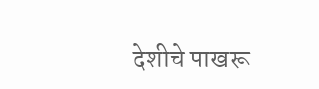देशीचे पाखरू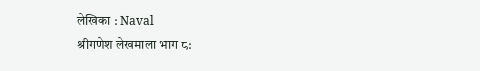लेखिका : Naval
श्रीगणेश लेखमाला भाग ८: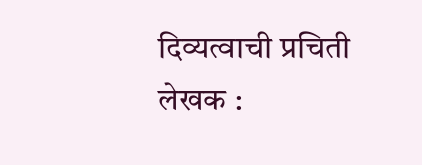दिव्यत्वाची प्रचिती
लेखक :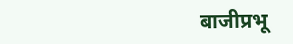बाजीप्रभू